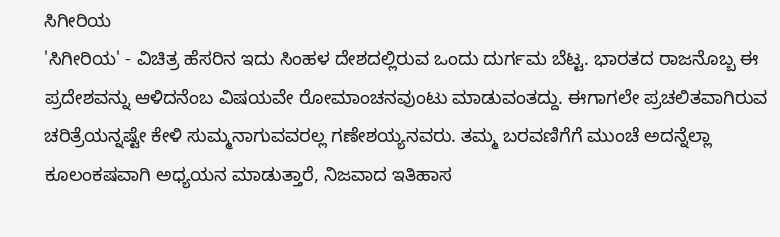ಸಿಗೀರಿಯ
'ಸಿಗೀರಿಯ' - ವಿಚಿತ್ರ ಹೆಸರಿನ ಇದು ಸಿಂಹಳ ದೇಶದಲ್ಲಿರುವ ಒಂದು ದುರ್ಗಮ ಬೆಟ್ಟ. ಭಾರತದ ರಾಜನೊಬ್ಬ ಈ ಪ್ರದೇಶವನ್ನು ಆಳಿದನೆಂಬ ವಿಷಯವೇ ರೋಮಾಂಚನವುಂಟು ಮಾಡುವಂತದ್ದು. ಈಗಾಗಲೇ ಪ್ರಚಲಿತವಾಗಿರುವ ಚರಿತ್ರೆಯನ್ನಷ್ಟೇ ಕೇಳಿ ಸುಮ್ಮನಾಗುವವರಲ್ಲ ಗಣೇಶಯ್ಯನವರು. ತಮ್ಮ ಬರವಣಿಗೆಗೆ ಮುಂಚೆ ಅದನ್ನೆಲ್ಲಾ ಕೂಲಂಕಷವಾಗಿ ಅಧ್ಯಯನ ಮಾಡುತ್ತಾರೆ, ನಿಜವಾದ ಇತಿಹಾಸ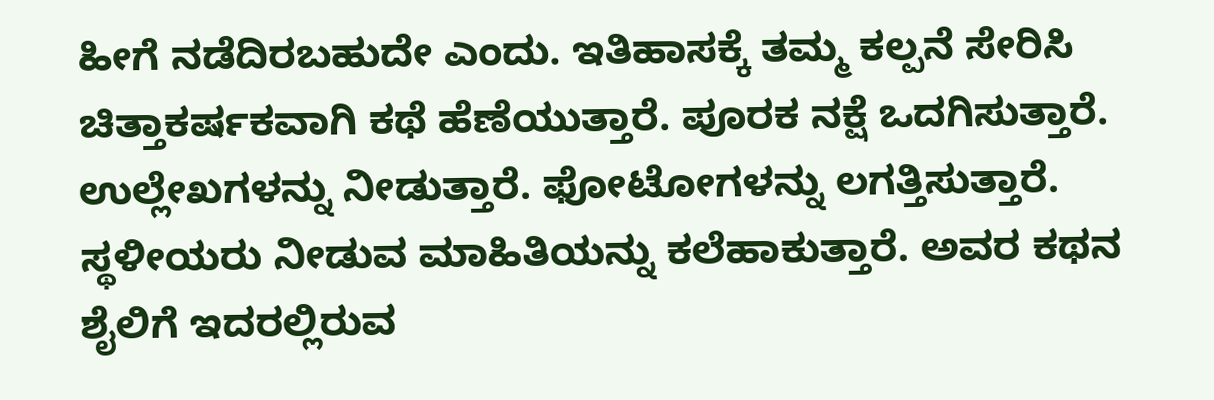ಹೀಗೆ ನಡೆದಿರಬಹುದೇ ಎಂದು. ಇತಿಹಾಸಕ್ಕೆ ತಮ್ಮ ಕಲ್ಪನೆ ಸೇರಿಸಿ ಚಿತ್ತಾಕರ್ಷಕವಾಗಿ ಕಥೆ ಹೆಣೆಯುತ್ತಾರೆ. ಪೂರಕ ನಕ್ಷೆ ಒದಗಿಸುತ್ತಾರೆ. ಉಲ್ಲೇಖಗಳನ್ನು ನೀಡುತ್ತಾರೆ. ಫೋಟೋಗಳನ್ನು ಲಗತ್ತಿಸುತ್ತಾರೆ. ಸ್ಥಳೀಯರು ನೀಡುವ ಮಾಹಿತಿಯನ್ನು ಕಲೆಹಾಕುತ್ತಾರೆ. ಅವರ ಕಥನ ಶೈಲಿಗೆ ಇದರಲ್ಲಿರುವ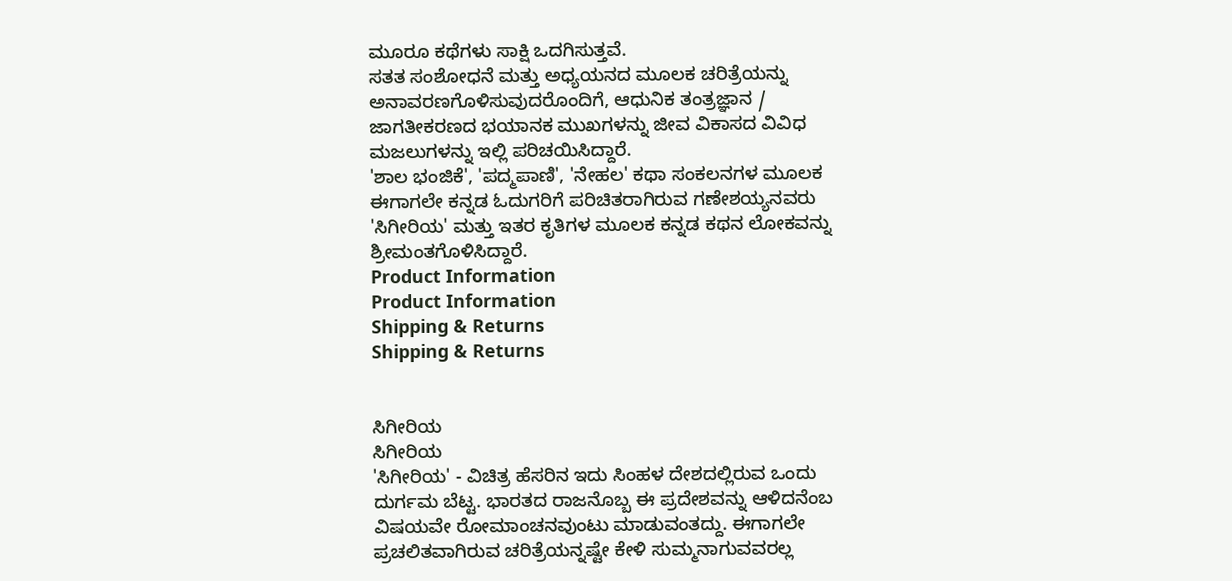ಮೂರೂ ಕಥೆಗಳು ಸಾಕ್ಷಿ ಒದಗಿಸುತ್ತವೆ.
ಸತತ ಸಂಶೋಧನೆ ಮತ್ತು ಅಧ್ಯಯನದ ಮೂಲಕ ಚರಿತ್ರೆಯನ್ನು ಅನಾವರಣಗೊಳಿಸುವುದರೊಂದಿಗೆ, ಆಧುನಿಕ ತಂತ್ರಜ್ಞಾನ / ಜಾಗತೀಕರಣದ ಭಯಾನಕ ಮುಖಗಳನ್ನು ಜೀವ ವಿಕಾಸದ ವಿವಿಧ ಮಜಲುಗಳನ್ನು ಇಲ್ಲಿ ಪರಿಚಯಿಸಿದ್ದಾರೆ.
'ಶಾಲ ಭಂಜಿಕೆ', 'ಪದ್ಮಪಾಣಿ', 'ನೇಹಲ' ಕಥಾ ಸಂಕಲನಗಳ ಮೂಲಕ ಈಗಾಗಲೇ ಕನ್ನಡ ಓದುಗರಿಗೆ ಪರಿಚಿತರಾಗಿರುವ ಗಣೇಶಯ್ಯನವರು 'ಸಿಗೀರಿಯ' ಮತ್ತು ಇತರ ಕೃತಿಗಳ ಮೂಲಕ ಕನ್ನಡ ಕಥನ ಲೋಕವನ್ನು ಶ್ರೀಮಂತಗೊಳಿಸಿದ್ದಾರೆ.
Product Information
Product Information
Shipping & Returns
Shipping & Returns


ಸಿಗೀರಿಯ
ಸಿಗೀರಿಯ
'ಸಿಗೀರಿಯ' - ವಿಚಿತ್ರ ಹೆಸರಿನ ಇದು ಸಿಂಹಳ ದೇಶದಲ್ಲಿರುವ ಒಂದು ದುರ್ಗಮ ಬೆಟ್ಟ. ಭಾರತದ ರಾಜನೊಬ್ಬ ಈ ಪ್ರದೇಶವನ್ನು ಆಳಿದನೆಂಬ ವಿಷಯವೇ ರೋಮಾಂಚನವುಂಟು ಮಾಡುವಂತದ್ದು. ಈಗಾಗಲೇ ಪ್ರಚಲಿತವಾಗಿರುವ ಚರಿತ್ರೆಯನ್ನಷ್ಟೇ ಕೇಳಿ ಸುಮ್ಮನಾಗುವವರಲ್ಲ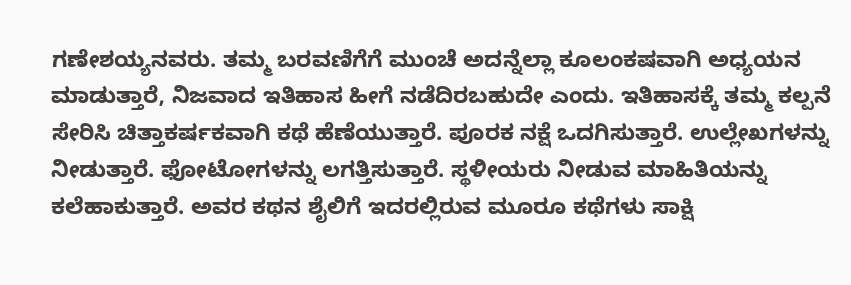ಗಣೇಶಯ್ಯನವರು. ತಮ್ಮ ಬರವಣಿಗೆಗೆ ಮುಂಚೆ ಅದನ್ನೆಲ್ಲಾ ಕೂಲಂಕಷವಾಗಿ ಅಧ್ಯಯನ ಮಾಡುತ್ತಾರೆ, ನಿಜವಾದ ಇತಿಹಾಸ ಹೀಗೆ ನಡೆದಿರಬಹುದೇ ಎಂದು. ಇತಿಹಾಸಕ್ಕೆ ತಮ್ಮ ಕಲ್ಪನೆ ಸೇರಿಸಿ ಚಿತ್ತಾಕರ್ಷಕವಾಗಿ ಕಥೆ ಹೆಣೆಯುತ್ತಾರೆ. ಪೂರಕ ನಕ್ಷೆ ಒದಗಿಸುತ್ತಾರೆ. ಉಲ್ಲೇಖಗಳನ್ನು ನೀಡುತ್ತಾರೆ. ಫೋಟೋಗಳನ್ನು ಲಗತ್ತಿಸುತ್ತಾರೆ. ಸ್ಥಳೀಯರು ನೀಡುವ ಮಾಹಿತಿಯನ್ನು ಕಲೆಹಾಕುತ್ತಾರೆ. ಅವರ ಕಥನ ಶೈಲಿಗೆ ಇದರಲ್ಲಿರುವ ಮೂರೂ ಕಥೆಗಳು ಸಾಕ್ಷಿ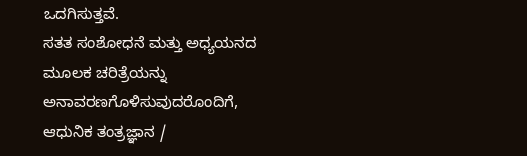ಒದಗಿಸುತ್ತವೆ.
ಸತತ ಸಂಶೋಧನೆ ಮತ್ತು ಅಧ್ಯಯನದ ಮೂಲಕ ಚರಿತ್ರೆಯನ್ನು ಅನಾವರಣಗೊಳಿಸುವುದರೊಂದಿಗೆ, ಆಧುನಿಕ ತಂತ್ರಜ್ಞಾನ /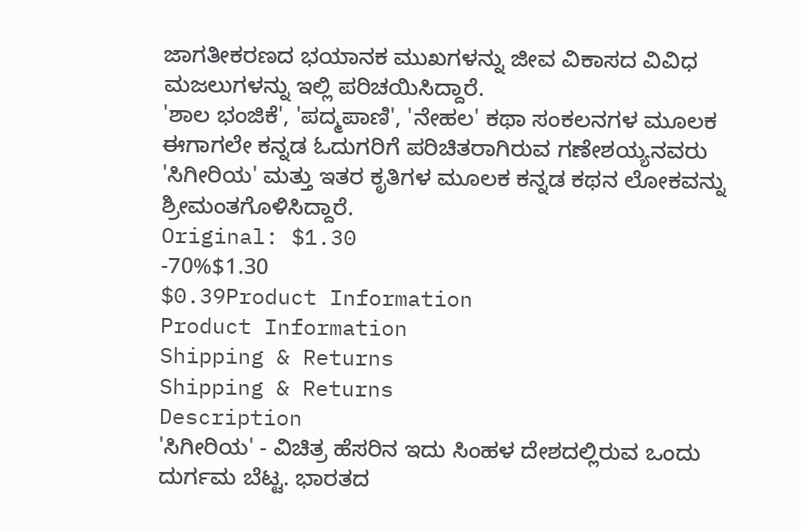ಜಾಗತೀಕರಣದ ಭಯಾನಕ ಮುಖಗಳನ್ನು ಜೀವ ವಿಕಾಸದ ವಿವಿಧ ಮಜಲುಗಳನ್ನು ಇಲ್ಲಿ ಪರಿಚಯಿಸಿದ್ದಾರೆ.
'ಶಾಲ ಭಂಜಿಕೆ', 'ಪದ್ಮಪಾಣಿ', 'ನೇಹಲ' ಕಥಾ ಸಂಕಲನಗಳ ಮೂಲಕ ಈಗಾಗಲೇ ಕನ್ನಡ ಓದುಗರಿಗೆ ಪರಿಚಿತರಾಗಿರುವ ಗಣೇಶಯ್ಯನವರು 'ಸಿಗೀರಿಯ' ಮತ್ತು ಇತರ ಕೃತಿಗಳ ಮೂಲಕ ಕನ್ನಡ ಕಥನ ಲೋಕವನ್ನು ಶ್ರೀಮಂತಗೊಳಿಸಿದ್ದಾರೆ.
Original: $1.30
-70%$1.30
$0.39Product Information
Product Information
Shipping & Returns
Shipping & Returns
Description
'ಸಿಗೀರಿಯ' - ವಿಚಿತ್ರ ಹೆಸರಿನ ಇದು ಸಿಂಹಳ ದೇಶದಲ್ಲಿರುವ ಒಂದು ದುರ್ಗಮ ಬೆಟ್ಟ. ಭಾರತದ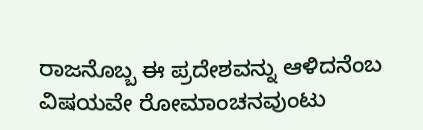ರಾಜನೊಬ್ಬ ಈ ಪ್ರದೇಶವನ್ನು ಆಳಿದನೆಂಬ ವಿಷಯವೇ ರೋಮಾಂಚನವುಂಟು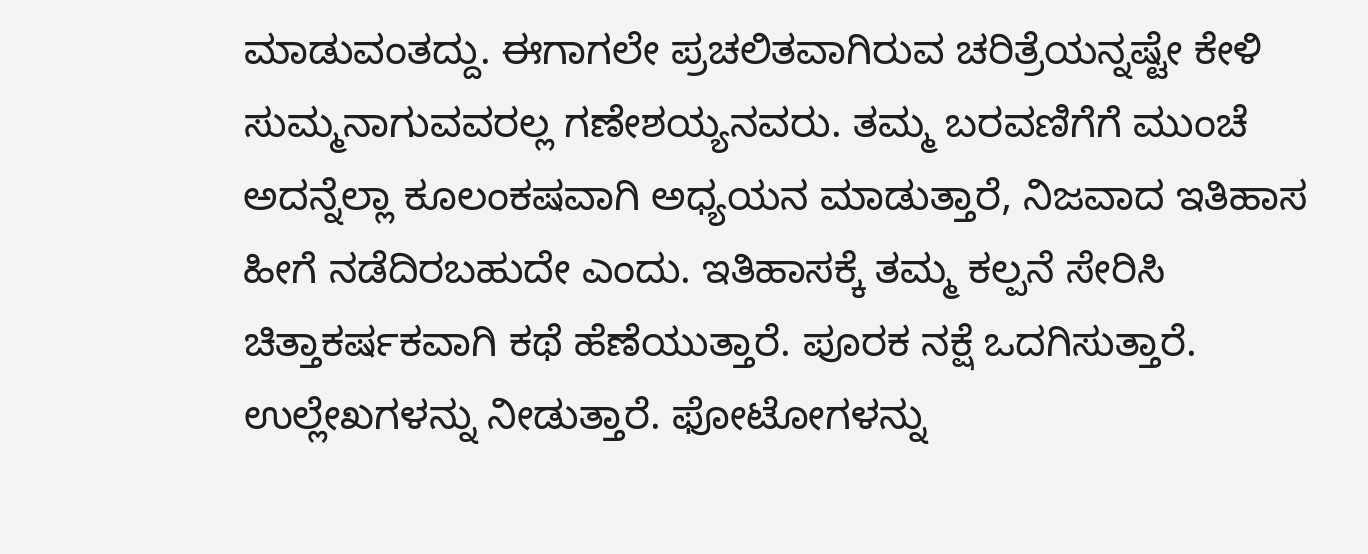ಮಾಡುವಂತದ್ದು. ಈಗಾಗಲೇ ಪ್ರಚಲಿತವಾಗಿರುವ ಚರಿತ್ರೆಯನ್ನಷ್ಟೇ ಕೇಳಿ ಸುಮ್ಮನಾಗುವವರಲ್ಲ ಗಣೇಶಯ್ಯನವರು. ತಮ್ಮ ಬರವಣಿಗೆಗೆ ಮುಂಚೆ ಅದನ್ನೆಲ್ಲಾ ಕೂಲಂಕಷವಾಗಿ ಅಧ್ಯಯನ ಮಾಡುತ್ತಾರೆ, ನಿಜವಾದ ಇತಿಹಾಸ ಹೀಗೆ ನಡೆದಿರಬಹುದೇ ಎಂದು. ಇತಿಹಾಸಕ್ಕೆ ತಮ್ಮ ಕಲ್ಪನೆ ಸೇರಿಸಿ ಚಿತ್ತಾಕರ್ಷಕವಾಗಿ ಕಥೆ ಹೆಣೆಯುತ್ತಾರೆ. ಪೂರಕ ನಕ್ಷೆ ಒದಗಿಸುತ್ತಾರೆ. ಉಲ್ಲೇಖಗಳನ್ನು ನೀಡುತ್ತಾರೆ. ಫೋಟೋಗಳನ್ನು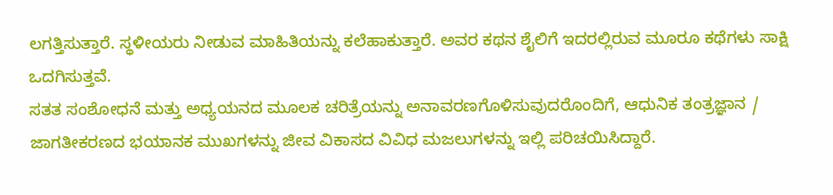ಲಗತ್ತಿಸುತ್ತಾರೆ. ಸ್ಥಳೀಯರು ನೀಡುವ ಮಾಹಿತಿಯನ್ನು ಕಲೆಹಾಕುತ್ತಾರೆ. ಅವರ ಕಥನ ಶೈಲಿಗೆ ಇದರಲ್ಲಿರುವ ಮೂರೂ ಕಥೆಗಳು ಸಾಕ್ಷಿ ಒದಗಿಸುತ್ತವೆ.
ಸತತ ಸಂಶೋಧನೆ ಮತ್ತು ಅಧ್ಯಯನದ ಮೂಲಕ ಚರಿತ್ರೆಯನ್ನು ಅನಾವರಣಗೊಳಿಸುವುದರೊಂದಿಗೆ, ಆಧುನಿಕ ತಂತ್ರಜ್ಞಾನ / ಜಾಗತೀಕರಣದ ಭಯಾನಕ ಮುಖಗಳನ್ನು ಜೀವ ವಿಕಾಸದ ವಿವಿಧ ಮಜಲುಗಳನ್ನು ಇಲ್ಲಿ ಪರಿಚಯಿಸಿದ್ದಾರೆ.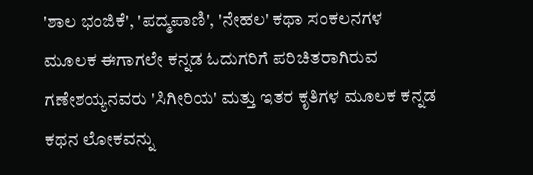'ಶಾಲ ಭಂಜಿಕೆ', 'ಪದ್ಮಪಾಣಿ', 'ನೇಹಲ' ಕಥಾ ಸಂಕಲನಗಳ ಮೂಲಕ ಈಗಾಗಲೇ ಕನ್ನಡ ಓದುಗರಿಗೆ ಪರಿಚಿತರಾಗಿರುವ ಗಣೇಶಯ್ಯನವರು 'ಸಿಗೀರಿಯ' ಮತ್ತು ಇತರ ಕೃತಿಗಳ ಮೂಲಕ ಕನ್ನಡ ಕಥನ ಲೋಕವನ್ನು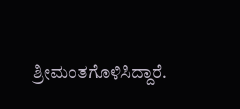ಶ್ರೀಮಂತಗೊಳಿಸಿದ್ದಾರೆ.